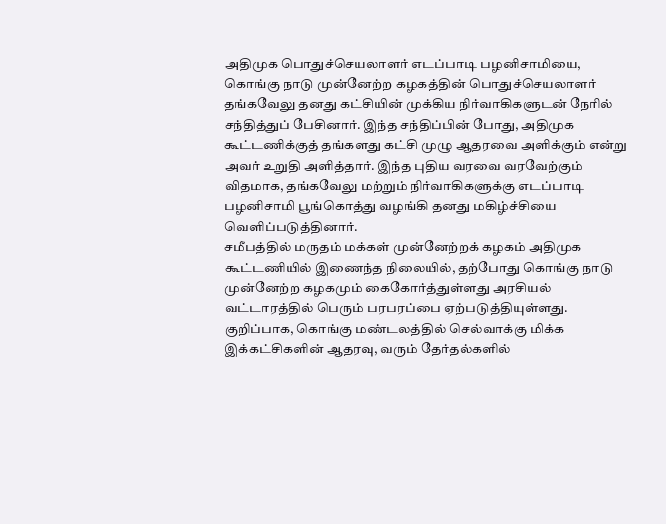அதிமுக பொதுச்செயலாளர் எடப்பாடி பழனிசாமியை, கொங்கு நாடு முன்னேற்ற கழகத்தின் பொதுச்செயலாளர் தங்கவேலு தனது கட்சியின் முக்கிய நிர்வாகிகளுடன் நேரில் சந்தித்துப் பேசினார். இந்த சந்திப்பின் போது, அதிமுக கூட்டணிக்குத் தங்களது கட்சி முழு ஆதரவை அளிக்கும் என்று அவர் உறுதி அளித்தார். இந்த புதிய வரவை வரவேற்கும் விதமாக, தங்கவேலு மற்றும் நிர்வாகிகளுக்கு எடப்பாடி பழனிசாமி பூங்கொத்து வழங்கி தனது மகிழ்ச்சியை வெளிப்படுத்தினார்.
சமீபத்தில் மருதம் மக்கள் முன்னேற்றக் கழகம் அதிமுக கூட்டணியில் இணைந்த நிலையில், தற்போது கொங்கு நாடு முன்னேற்ற கழகமும் கைகோர்த்துள்ளது அரசியல் வட்டாரத்தில் பெரும் பரபரப்பை ஏற்படுத்தியுள்ளது. குறிப்பாக, கொங்கு மண்டலத்தில் செல்வாக்கு மிக்க இக்கட்சிகளின் ஆதரவு, வரும் தேர்தல்களில்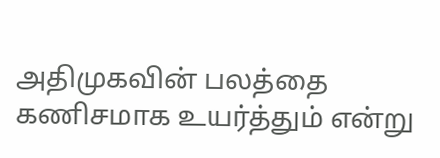அதிமுகவின் பலத்தை கணிசமாக உயர்த்தும் என்று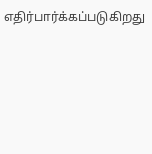எதிர்பார்க்கப்படுகிறது